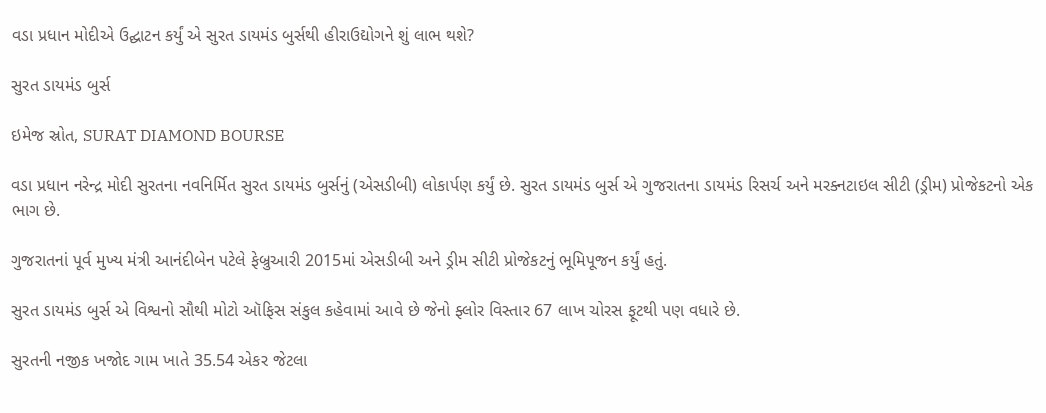વડા પ્રધાન મોદીએ ઉદ્ઘાટન કર્યું એ સુરત ડાયમંડ બુર્સથી હીરાઉદ્યોગને શું લાભ થશે?

સુરત ડાયમંડ બુર્સ

ઇમેજ સ્રોત, SURAT DIAMOND BOURSE

વડા પ્રધાન નરેન્દ્ર મોદી સુરતના નવનિર્મિત સુરત ડાયમંડ બુર્સનું (એસડીબી) લોકાર્પણ કર્યું છે. સુરત ડાયમંડ બુર્સ એ ગુજરાતના ડાયમંડ રિસર્ચ અને મરક્નટાઇલ સીટી (ડ્રીમ) પ્રોજેકટનો એક ભાગ છે.

ગુજરાતનાં પૂર્વ મુખ્ય મંત્રી આનંદીબેન પટેલે ફેબ્રુઆરી 2015માં એસડીબી અને ડ્રીમ સીટી પ્રોજેકટનું ભૂમિપૂજન કર્યું હતું.

સુરત ડાયમંડ બુર્સ એ વિશ્વનો સૌથી મોટો ઑફિસ સંકુલ કહેવામાં આવે છે જેનો ફ્લોર વિસ્તાર 67 લાખ ચોરસ ફૂટથી પણ વધારે છે.

સુરતની નજીક ખજોદ ગામ ખાતે 35.54 એકર જેટલા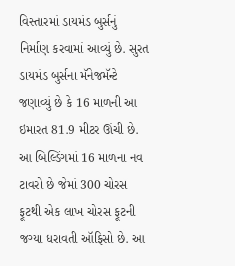વિસ્તારમાં ડાયમંડ બુર્સનું નિર્માણ કરવામાં આવ્યું છે. સુરત ડાયમંડ બુર્સના મૅનેજમૅન્ટે જણાવ્યું છે કે 16 માળની આ ઇમારત 81.9 મીટર ઊંચી છે. આ બિલ્ડિંગમાં 16 માળના નવ ટાવરો છે જેમાં 300 ચોરસ ફૂટથી એક લાખ ચોરસ ફૂટની જગ્યા ધરાવતી ઑફિસો છે. આ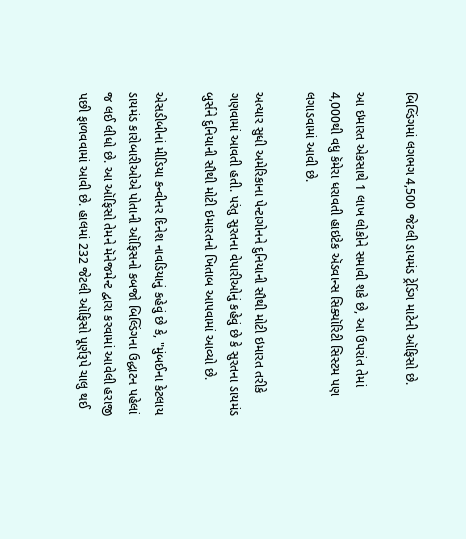બિલ્ડિંગમાં લગભગ 4,500 જેટલી ડાયમંડ ટ્રેડિંગ માટેની ઑફિસો છે.

આ ઇમારત એકસાથે 1 લાખ લોકોને સમાવી શકે છે, આ ઉપરાંત તેમાં 4,000થી વધુ કૅમેરા ધરાવતી હાઇટેક ઍડવાન્સ સિક્યૉરિટી સિસ્ટમ પણ લગાડવામાં આવી છે.

અત્યાર સુધી અમેરિકાના પેન્ટાગોનને દુનિયાની સૌથી મોટી ઇમારત તરીકે ગણવામાં આવતી હતી. પરંતુ સુરતના વેપારીઓનું કહેવું છે કે સુરતના ડાયમંડ બુર્સને દુનિયાની સૌથી મોટી ઇમારતનો ખિતાબ આપવામાં આવ્યો છે.

એસડીબીનાં મીડિયા કન્વીનર દિનેશ નાવડિયાનું કહેવું છે કે, "મુંબઈના કેટલાય ડાયમંડ કારોબારીઓએ પોતાની ઑફિસનો કબજો બિલ્ડિંગના ઉદ્ધાટન પહેલાં જ લઈ લીધો છે. આ ઑફિસો તેમને મૅનેજમેન્ટ દ્વારા કરવામાં આવેલી હરાજી પછી ફાળવવામાં આવી છે. હાલમાં 232 જેટલી ઑફિસો પૂર્ણરૂપે ચાલુ થઈ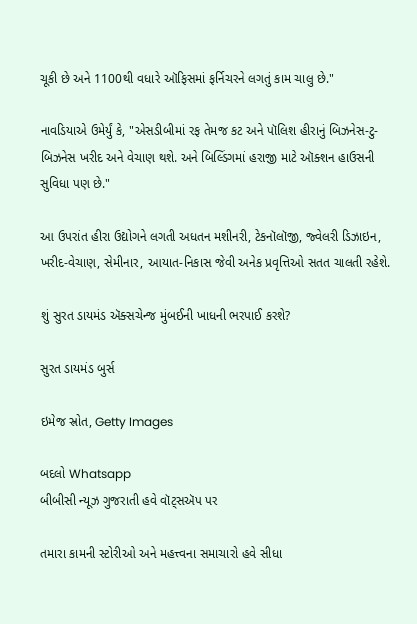ચૂકી છે અને 1100થી વધારે ઑફિસમાં ફર્નિચરને લગતું કામ ચાલુ છે."

નાવડિયાએ ઉમેર્યું કે, "એસડીબીમાં રફ તેમજ કટ અને પૉલિશ હીરાનું બિઝનેસ-ટુ-બિઝનેસ ખરીદ અને વેચાણ થશે. અને બિલ્ડિંગમાં હરાજી માટે ઑક્શન હાઉસની સુવિધા પણ છે."

આ ઉપરાંત હીરા ઉદ્યોગને લગતી અધતન મશીનરી, ટેકનૉલૉજી, જ્વેલરી ડિઝાઇન, ખરીદ-વેચાણ, સેમીનાર, આયાત-નિકાસ જેવી અનેક પ્રવૃત્તિઓ સતત ચાલતી રહેશે.

શું સુરત ડાયમંડ ઍક્સચેન્જ મુંબઈની ખાધની ભરપાઈ કરશે?

સુરત ડાયમંડ બુર્સ

ઇમેજ સ્રોત, Getty Images

બદલો Whatsapp
બીબીસી ન્યૂઝ ગુજરાતી હવે વૉટ્સઍપ પર

તમારા કામની સ્ટોરીઓ અને મહત્ત્વના સમાચારો હવે સીધા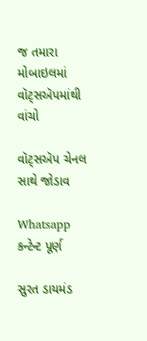જ તમારા મોબાઇલમાં વૉટ્સઍપમાંથી વાંચો

વૉટ્સઍપ ચેનલ સાથે જોડાવ

Whatsapp કન્ટેન્ટ પૂર્ણ

સુરત ડાયમંડ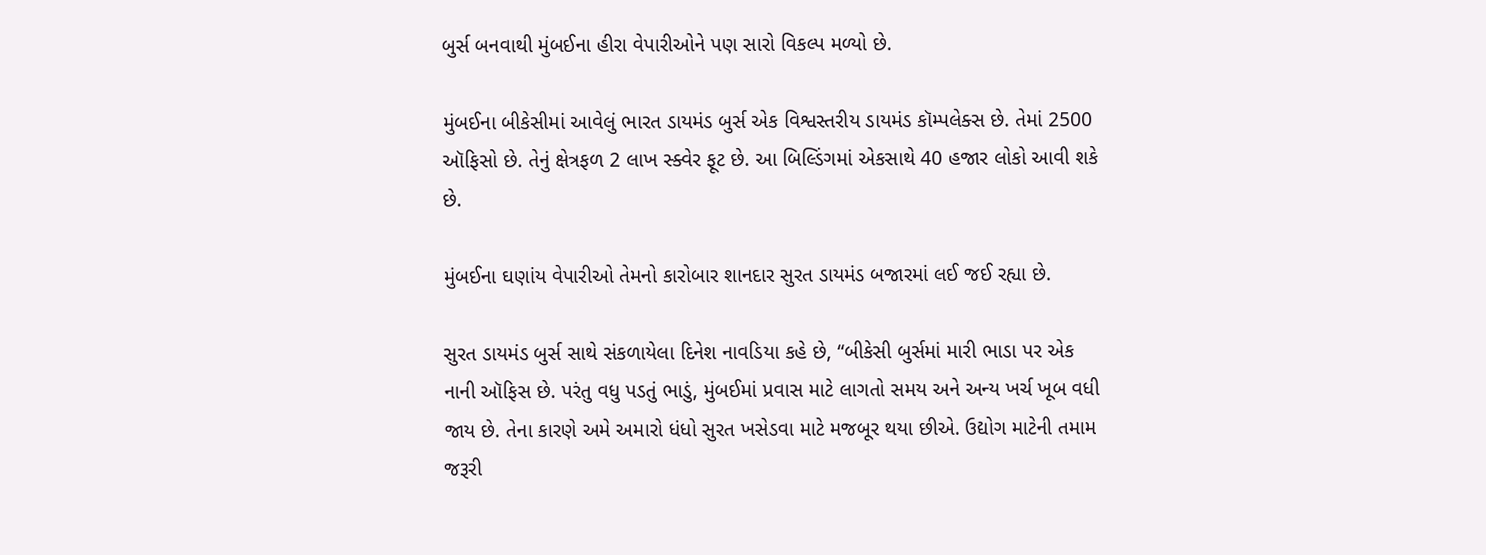બુર્સ બનવાથી મુંબઈના હીરા વેપારીઓને પણ સારો વિકલ્પ મળ્યો છે.

મુંબઈના બીકેસીમાં આવેલું ભારત ડાયમંડ બુર્સ એક વિશ્વસ્તરીય ડાયમંડ કૉમ્પલેક્સ છે. તેમાં 2500 ઑફિસો છે. તેનું ક્ષેત્રફળ 2 લાખ સ્ક્વેર ફૂટ છે. આ બિલ્ડિંગમાં એકસાથે 40 હજાર લોકો આવી શકે છે.

મુંબઈના ઘણાંય વેપારીઓ તેમનો કારોબાર શાનદાર સુરત ડાયમંડ બજારમાં લઈ જઈ રહ્યા છે.

સુરત ડાયમંડ બુર્સ સાથે સંકળાયેલા દિનેશ નાવડિયા કહે છે, “બીકેસી બુર્સમાં મારી ભાડા પર એક નાની ઑફિસ છે. પરંતુ વધુ પડતું ભાડું, મુંબઈમાં પ્રવાસ માટે લાગતો સમય અને અન્ય ખર્ચ ખૂબ વધી જાય છે. તેના કારણે અમે અમારો ધંધો સુરત ખસેડવા માટે મજબૂર થયા છીએ. ઉદ્યોગ માટેની તમામ જરૂરી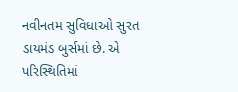નવીનતમ સુવિધાઓ સુરત ડાયમંડ બુર્સમાં છે. એ પરિસ્થિતિમાં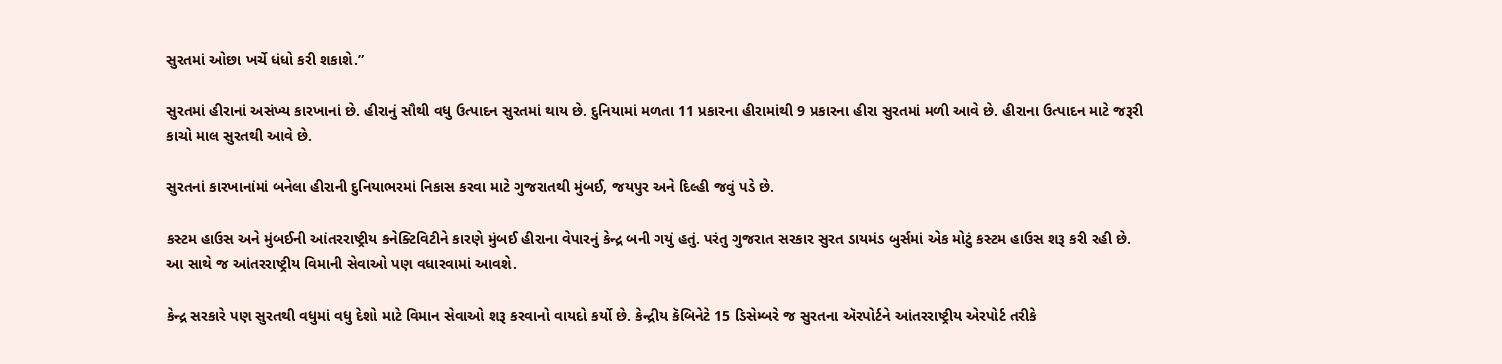સુરતમાં ઓછા ખર્ચે ધંધો કરી શકાશે.”

સુરતમાં હીરાનાં અસંખ્ય કારખાનાં છે. હીરાનું સૌથી વધુ ઉત્પાદન સુરતમાં થાય છે. દુનિયામાં મળતા 11 પ્રકારના હીરામાંથી 9 પ્રકારના હીરા સુરતમાં મળી આવે છે. હીરાના ઉત્પાદન માટે જરૂરી કાચો માલ સુરતથી આવે છે.

સુરતનાં કારખાનાંમાં બનેલા હીરાની દુનિયાભરમાં નિકાસ કરવા માટે ગુજરાતથી મુંબઈ, જયપુર અને દિલ્હી જવું પડે છે.

કસ્ટમ હાઉસ અને મુંબઈની આંતરરાષ્ટ્રીય કનેક્ટિવિટીને કારણે મુંબઈ હીરાના વેપારનું કેન્દ્ર બની ગયું હતું. પરંતુ ગુજરાત સરકાર સુરત ડાયમંડ બુર્સમાં એક મોટું કસ્ટમ હાઉસ શરૂ કરી રહી છે. આ સાથે જ આંતરરાષ્ટ્રીય વિમાની સેવાઓ પણ વધારવામાં આવશે.

કેન્દ્ર સરકારે પણ સુરતથી વધુમાં વધુ દેશો માટે વિમાન સેવાઓ શરૂ કરવાનો વાયદો કર્યો છે. કેન્દ્રીય કૅબિનેટે 15 ડિસેમ્બરે જ સુરતના ઍરપોર્ટને આંતરરાષ્ટ્રીય એરપોર્ટ તરીકે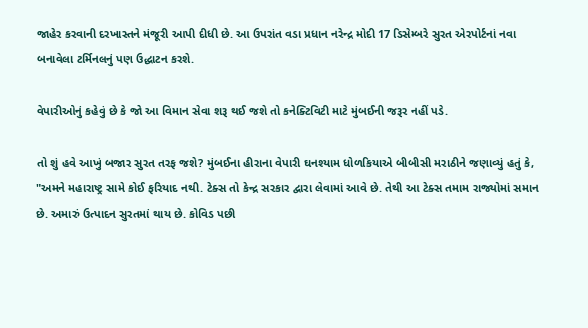જાહેર કરવાની દરખાસ્તને મંજૂરી આપી દીધી છે. આ ઉપરાંત વડા પ્રધાન નરેન્દ્ર મોદી 17 ડિસેમ્બરે સુરત એરપોર્ટનાં નવા બનાવેલા ટર્મિનલનું પણ ઉદ્ધાટન કરશે.

વેપારીઓનું કહેવું છે કે જો આ વિમાન સેવા શરૂ થઈ જશે તો કનેક્ટિવિટી માટે મુંબઈની જરૂર નહીં પડે.

તો શું હવે આખું બજાર સુરત તરફ જશે? મુંબઈના હીરાના વેપારી ઘનશ્યામ ધોળકિયાએ બીબીસી મરાઠીને જણાવ્યું હતું કે, "અમને મહારાષ્ટ્ર સામે કોઈ ફરિયાદ નથી. ટેક્સ તો કેન્દ્ર સરકાર દ્વારા લેવામાં આવે છે. તેથી આ ટેક્સ તમામ રાજ્યોમાં સમાન છે. અમારું ઉત્પાદન સુરતમાં થાય છે. કોવિડ પછી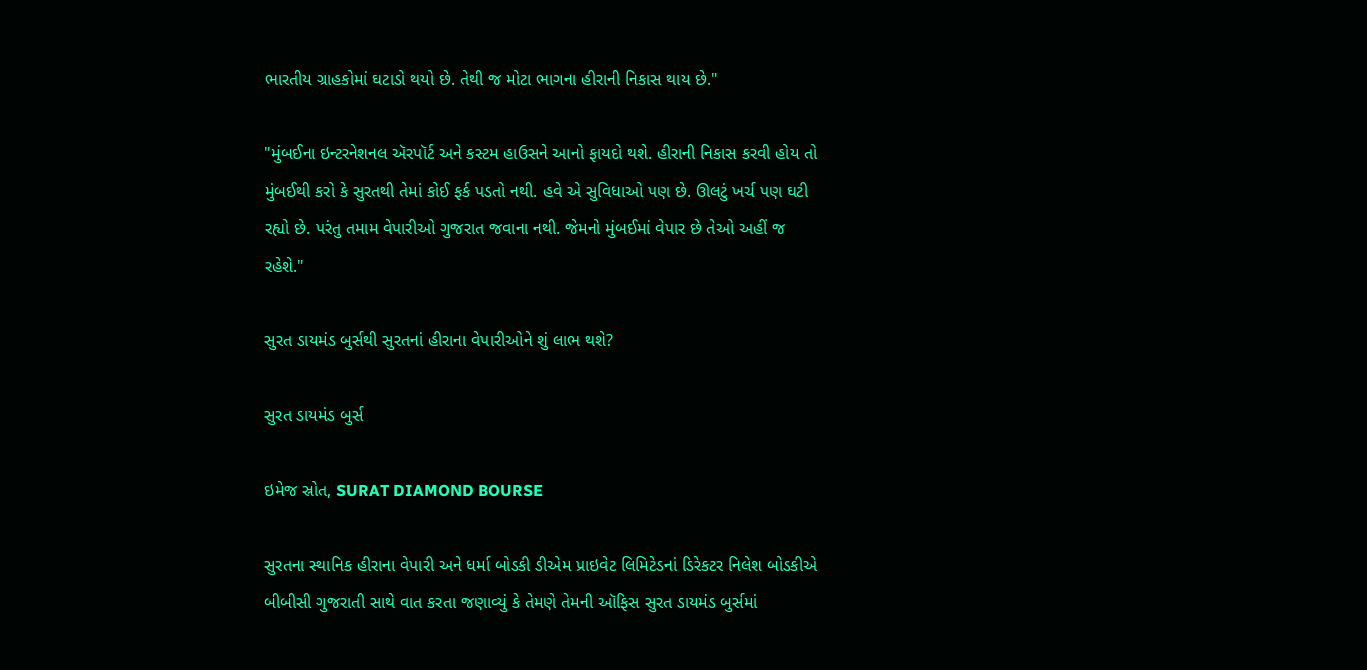ભારતીય ગ્રાહકોમાં ઘટાડો થયો છે. તેથી જ મોટા ભાગના હીરાની નિકાસ થાય છે."

"મુંબઈના ઇન્ટરનેશનલ ઍરપૉર્ટ અને કસ્ટમ હાઉસને આનો ફાયદો થશે. હીરાની નિકાસ કરવી હોય તો મુંબઈથી કરો કે સુરતથી તેમાં કોઈ ફર્ક પડતો નથી. હવે એ સુવિધાઓ પણ છે. ઊલટું ખર્ચ પણ ઘટી રહ્યો છે. પરંતુ તમામ વેપારીઓ ગુજરાત જવાના નથી. જેમનો મુંબઈમાં વેપાર છે તેઓ અહીં જ રહેશે."

સુરત ડાયમંડ બુર્સથી સુરતનાં હીરાના વેપારીઓને શું લાભ થશે?

સુરત ડાયમંડ બુર્સ

ઇમેજ સ્રોત, SURAT DIAMOND BOURSE

સુરતના સ્થાનિક હીરાના વેપારી અને ધર્મા બોડકી ડીએમ પ્રાઇવેટ લિમિટેડનાં ડિરેકટર નિલેશ બોડકીએ બીબીસી ગુજરાતી સાથે વાત કરતા જણાવ્યું કે તેમણે તેમની ઑફિસ સુરત ડાયમંડ બુર્સમાં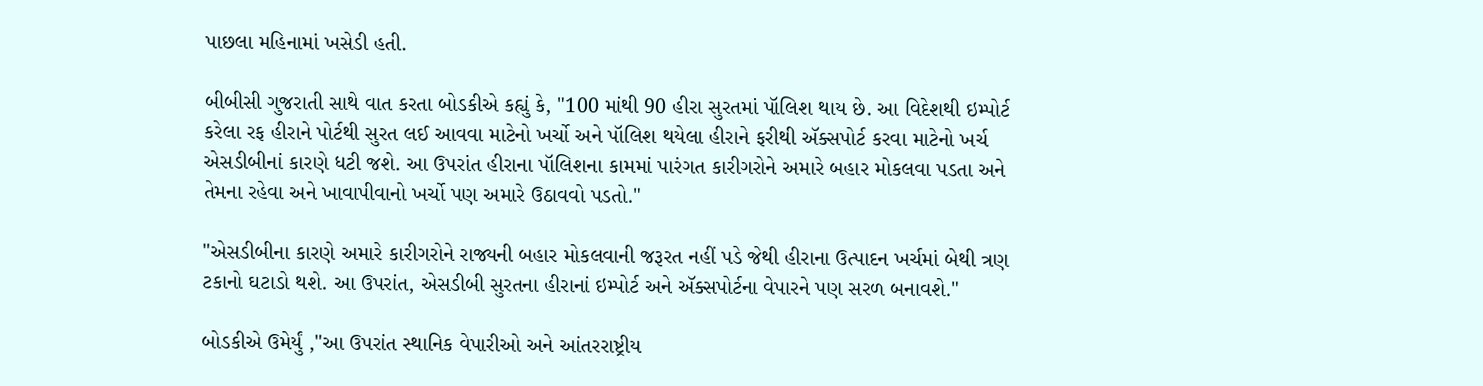પાછલા મહિનામાં ખસેડી હતી.

બીબીસી ગુજરાતી સાથે વાત કરતા બોડકીએ કહ્યું કે, "100 માંથી 90 હીરા સુરતમાં પૉલિશ થાય છે. આ વિદેશથી ઇમ્પોર્ટ કરેલા રફ હીરાને પોર્ટથી સુરત લઈ આવવા માટેનો ખર્ચો અને પૉલિશ થયેલા હીરાને ફરીથી ઍક્સપોર્ટ કરવા માટેનો ખર્ચ એસડીબીનાં કારણે ધટી જશે. આ ઉપરાંત હીરાના પૉલિશના કામમાં પારંગત કારીગરોને અમારે બહાર મોકલવા પડતા અને તેમના રહેવા અને ખાવાપીવાનો ખર્ચો પણ અમારે ઉઠાવવો પડતો."

"એસડીબીના કારણે અમારે કારીગરોને રાજ્યની બહાર મોકલવાની જરૂરત નહીં પડે જેથી હીરાના ઉત્પાદન ખર્ચમાં બેથી ત્રણ ટકાનો ઘટાડો થશે. આ ઉપરાંત, એસડીબી સુરતના હીરાનાં ઇમ્પોર્ટ અને ઍક્સપોર્ટના વેપારને પણ સરળ બનાવશે."

બોડકીએ ઉમેર્યું ,"આ ઉપરાંત સ્થાનિક વેપારીઓ અને આંતરરાષ્ટ્રીય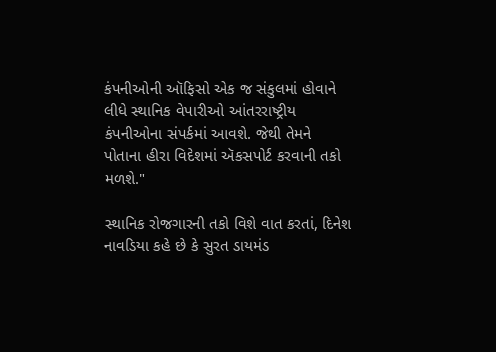કંપનીઓની ઑફિસો એક જ સંકુલમાં હોવાને લીધે સ્થાનિક વેપારીઓ આંતરરાષ્ટ્રીય કંપનીઓના સંપર્કમાં આવશે. જેથી તેમને પોતાના હીરા વિદેશમાં ઍકસપોર્ટ કરવાની તકો મળશે."

સ્થાનિક રોજગારની તકો વિશે વાત કરતાં, દિનેશ નાવડિયા કહે છે કે સુરત ડાયમંડ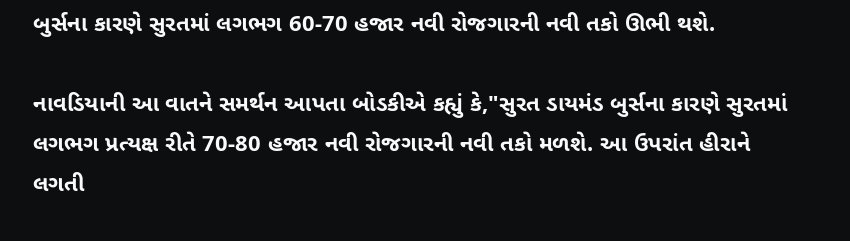બુર્સના કારણે સુરતમાં લગભગ 60-70 હજાર નવી રોજગારની નવી તકો ઊભી થશે.

નાવડિયાની આ વાતને સમર્થન આપતા બોડકીએ કહ્યું કે,"સુરત ડાયમંડ બુર્સના કારણે સુરતમાં લગભગ પ્રત્યક્ષ રીતે 70-80 હજાર નવી રોજગારની નવી તકો મળશે. આ ઉપરાંત હીરાને લગતી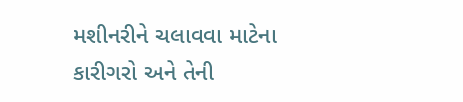મશીનરીને ચલાવવા માટેના કારીગરો અને તેની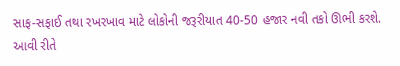સાફ-સફાઈ તથા રખરખાવ માટે લોકોની જરૂરીયાત 40-50 હજાર નવી તકો ઊભી કરશે. આવી રીતે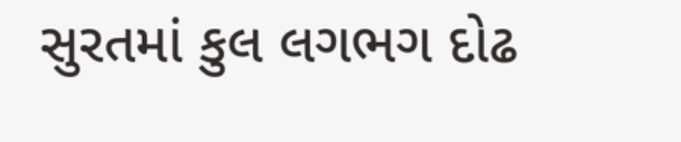સુરતમાં કુલ લગભગ દોઢ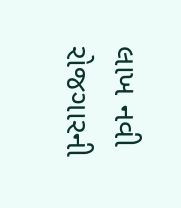લાખ નવી રોજગારની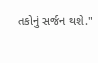તકોનું સર્જન થશે."